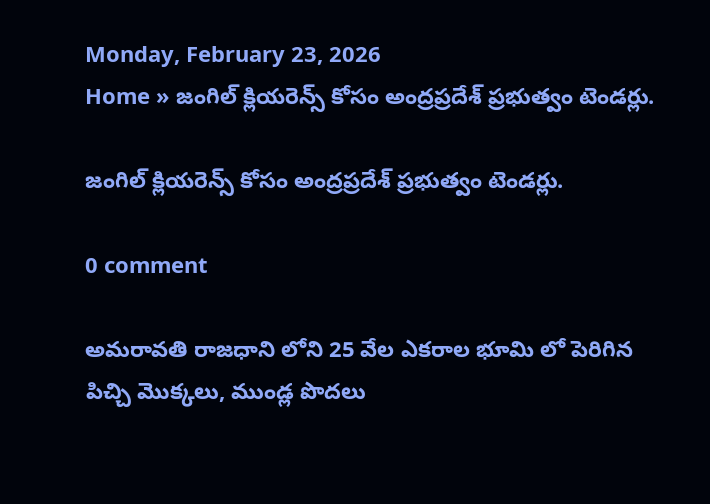Monday, February 23, 2026
Home » జంగిల్ క్లియరెన్స్ కోసం అంద్రప్రదేశ్ ప్రభుత్వం టెండర్లు.

జంగిల్ క్లియరెన్స్ కోసం అంద్రప్రదేశ్ ప్రభుత్వం టెండర్లు.

0 comment

అమరావతి రాజధాని లోని 25 వేల ఎకరాల భూమి లో పెరిగిన పిచ్చి మొక్కలు, ముండ్ల పొదలు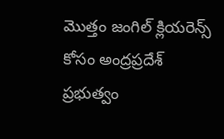మొత్తం జంగిల్ క్లియరెన్స్ కోసం అంద్రప్రదేశ్ ప్రభుత్వం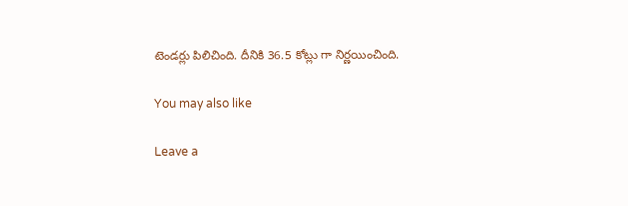టెండర్లు పిలిచింది. దీనికి 36.5 కోట్లు గా నిర్ణయించింది.

You may also like

Leave a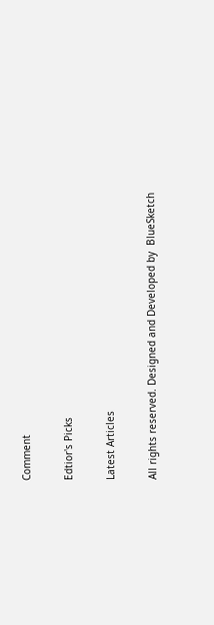Comment

Edtior's Picks

Latest Articles

All rights reserved. Designed and Developed by  BlueSketch